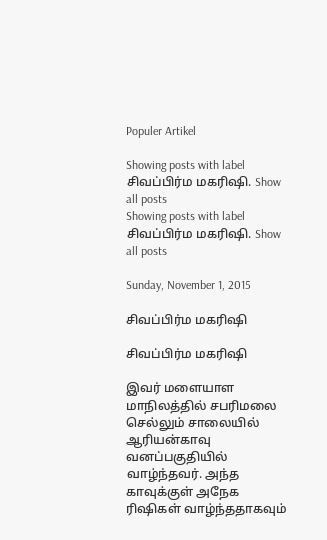Populer Artikel

Showing posts with label சிவப்பிர்ம மகரிஷி. Show all posts
Showing posts with label சிவப்பிர்ம மகரிஷி. Show all posts

Sunday, November 1, 2015

சிவப்பிர்ம மகரிஷி

சிவப்பிர்ம மகரிஷி

இவர் மளையாள மாநிலத்தில் சபரிமலை செல்லும் சாலையில் ஆரியன்காவு வனப்பகுதியில் வாழ்ந்தவர். அந்த காவுக்குள் அநேக ரிஷிகள் வாழ்ந்ததாகவும்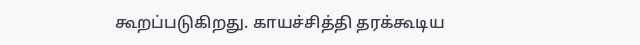கூறப்படுகிறது. காயச்சித்தி தரக்கூடிய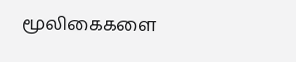மூலிகைகளை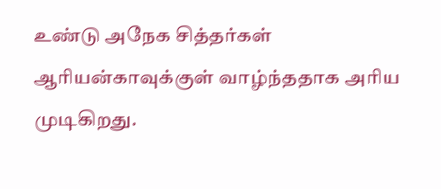உண்டு அநேக சித்தர்கள் ஆரியன்காவுக்குள் வாழ்ந்ததாக அரிய முடிகிறது.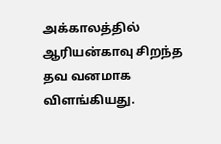அக்காலத்தில் ஆரியன்காவு சிறந்த தவ வனமாக விளங்கியது.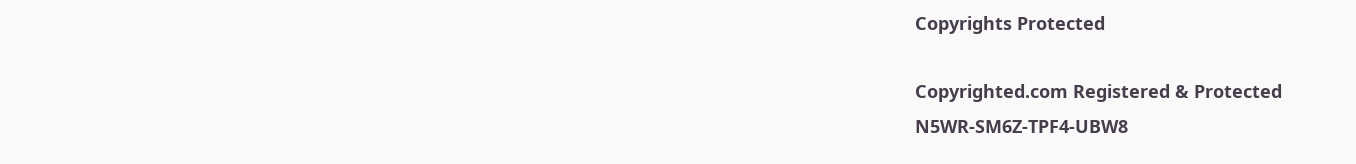Copyrights Protected

Copyrighted.com Registered & Protected
N5WR-SM6Z-TPF4-UBW8